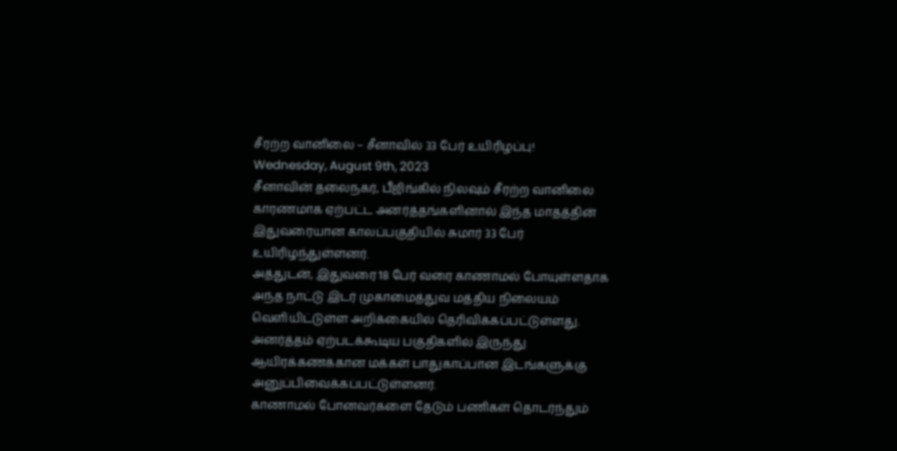சீரற்ற வானிலை – சீனாவில் 33 பேர் உயிரிழப்பு!
Wednesday, August 9th, 2023
சீனாவின் தலைநகர், பீஜிங்கில் நிலவும் சீரற்ற வானிலை காரணமாக ஏற்பட்ட அனர்த்தங்களினால் இந்த மாதத்தின் இதுவரையான காலப்பகுதியில் சுமார் 33 பேர் உயிரிழந்துள்ளனர்.
அத்துடன், இதுவரை 18 பேர் வரை காணாமல் போயுள்ளதாக அந்த நாட்டு இடர் முகாமைத்துவ மத்திய நிலையம் வெளியிட்டுள்ள அறிக்கையில் தெரிவிக்கப்பட்டுள்ளது.
அனர்த்தம் ஏற்படக்கூடிய பகுதிகளில் இருந்து ஆயிரக்கணக்கான மக்கள் பாதுகாப்பான இடங்களுக்கு அனுப்பிவைக்கப்பட்டுள்ளனர்.
காணாமல் போனவர்களை தேடும் பணிகள் தொடர்ந்தும்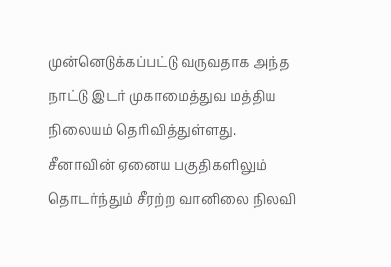முன்னெடுக்கப்பட்டு வருவதாக அந்த நாட்டு இடர் முகாமைத்துவ மத்திய நிலையம் தெரிவித்துள்ளது.
சீனாவின் ஏனைய பகுதிகளிலும் தொடர்ந்தும் சீரற்ற வானிலை நிலவி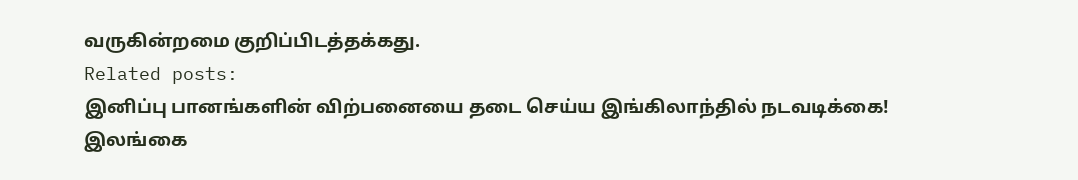வருகின்றமை குறிப்பிடத்தக்கது.
Related posts:
இனிப்பு பானங்களின் விற்பனையை தடை செய்ய இங்கிலாந்தில் நடவடிக்கை!
இலங்கை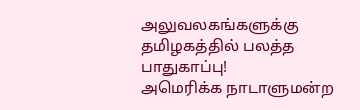அலுவலகங்களுக்கு தமிழகத்தில் பலத்த பாதுகாப்பு!
அமெரிக்க நாடாளுமன்ற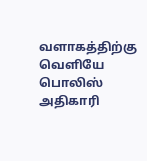வளாகத்திற்கு வெளியே பொலிஸ் அதிகாரி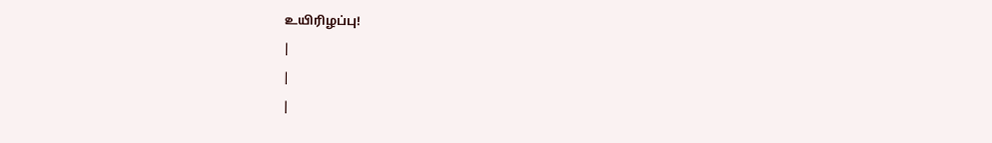உயிரிழப்பு!
|
|
|